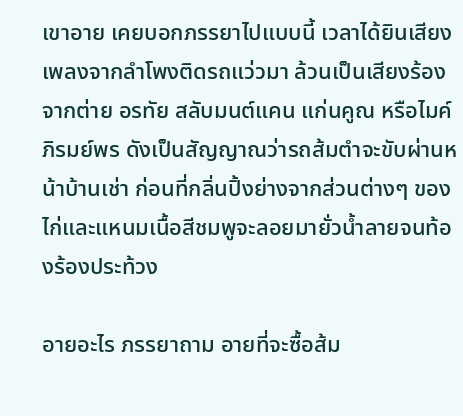เขาอาย เคยบอกภรรยาไปแบบนี้ เวลาได้ยินเสียงเพลงจากลำโพงติดรถแว่วมา ล้วนเป็นเสียงร้องจากต่าย อรทัย สลับมนต์แคน แก่นคูณ หรือไมค์ ภิรมย์พร ดังเป็นสัญญาณว่ารถส้มตำจะขับผ่านหน้าบ้านเช่า ก่อนที่กลิ่นปิ้งย่างจากส่วนต่างๆ ของไก่และแหนมเนื้อสีชมพูจะลอยมายั่วน้ำลายจนท้องร้องประท้วง

อายอะไร ภรรยาถาม อายที่จะซื้อส้ม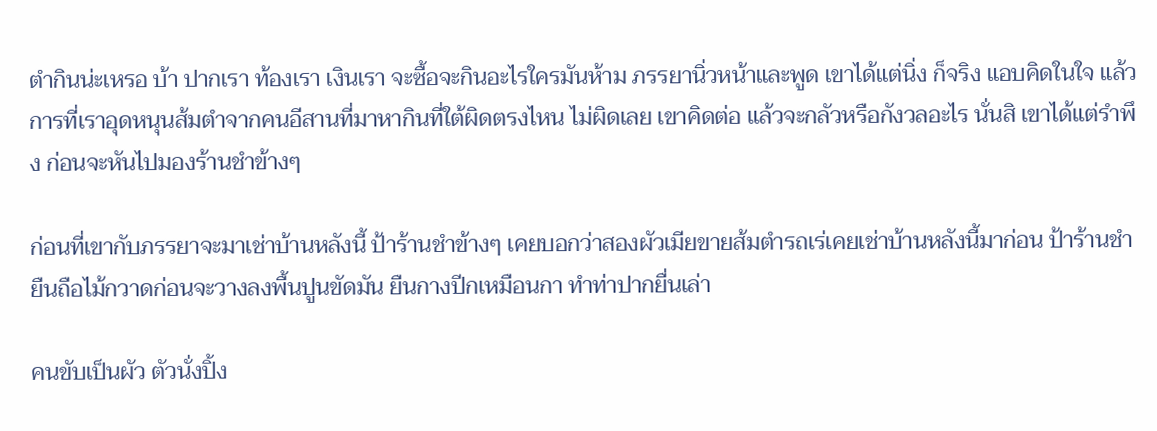ตำกินน่ะเหรอ บ้า ปากเรา ท้องเรา เงินเรา จะซื้อจะกินอะไรใครมันห้าม ภรรยานิ่วหน้าและพูด เขาได้แต่นิ่ง ก็จริง แอบคิดในใจ แล้วการที่เราอุดหนุนส้มตำจากคนอีสานที่มาหากินที่ใต้ผิดตรงไหน ไม่ผิดเลย เขาคิดต่อ แล้วจะกลัวหรือกังวลอะไร นั่นสิ เขาได้แต่รำพึง ก่อนจะหันไปมองร้านชำข้างๆ

ก่อนที่เขากับภรรยาจะมาเช่าบ้านหลังนี้ ป้าร้านชำข้างๆ เคยบอกว่าสองผัวเมียขายส้มตำรถเร่เคยเช่าบ้านหลังนี้มาก่อน ป้าร้านชำยืนถือไม้กวาดก่อนจะวางลงพื้นปูนขัดมัน ยืนกางปีกเหมือนกา ทำท่าปากยื่นเล่า

คนขับเป็นผัว ตัวนั่งปิ้ง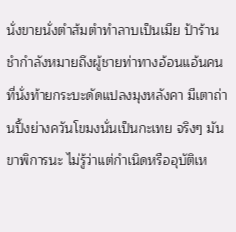นั่งขายนั่งตำส้มตำทำลาบเป็นเมีย ป้าร้านชำกำลังหมายถึงผู้ชายท่าทางอ้อนแอ้นคนที่นั่งท้ายกระบะดัดแปลงมุงหลังคา มีเตาถ่านปิ้งย่างควันโขมงนั่นเป็นกะเทย จริงๆ มันขาพิการนะ ไม่รู้ว่าแต่กำเนิดหรืออุบัติเห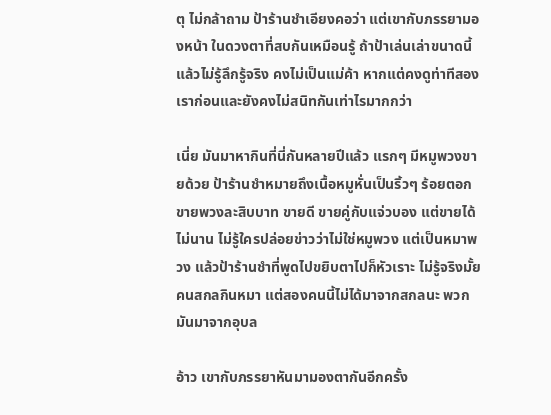ตุ ไม่กล้าถาม ป้าร้านชำเอียงคอว่า แต่เขากับภรรยามองหน้า ในดวงตาที่สบกันเหมือนรู้ ถ้าป้าเล่นเล่าขนาดนี้แล้วไม่รู้ลึกรู้จริง คงไม่เป็นแม่ค้า หากแต่คงดูท่าทีสองเราก่อนและยังคงไม่สนิทกันเท่าไรมากกว่า

เนี่ย มันมาหากินที่นี่กันหลายปีแล้ว แรกๆ มีหมูพวงขายด้วย ป้าร้านชำหมายถึงเนื้อหมูหั่นเป็นริ้วๆ ร้อยตอก ขายพวงละสิบบาท ขายดี ขายคู่กับแจ่วบอง แต่ขายได้ไม่นาน ไม่รู้ใครปล่อยข่าวว่าไม่ใช่หมูพวง แต่เป็นหมาพวง แล้วป้าร้านชำที่พูดไปขยิบตาไปก็หัวเราะ ไม่รู้จริงมั้ย คนสกลกินหมา แต่สองคนนี้ไม่ได้มาจากสกลนะ พวกมันมาจากอุบล

อ้าว เขากับภรรยาหันมามองตากันอีกครั้ง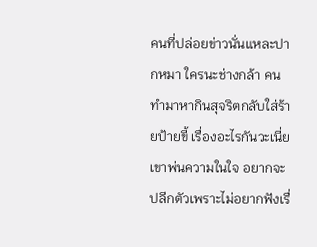คนที่ปล่อยข่าวนั่นแหละปากหมา ใครนะช่างกล้า คนทำมาหากินสุจริตกลับใส่ร้ายป้ายขี้ เรื่องอะไรกันวะเนี่ย เขาพ่นความในใจ อยากจะปลีกตัวเพราะไม่อยากฟังเรื่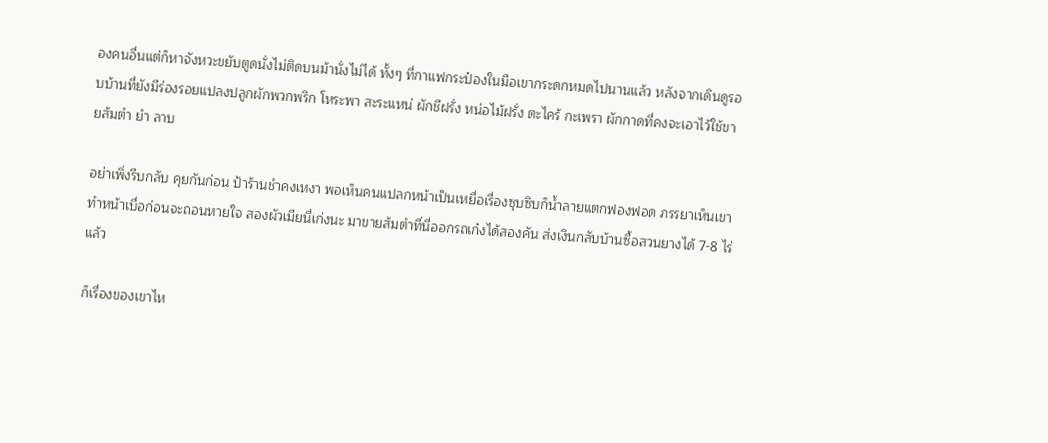องคนอื่นแต่ก็หาจังหวะขยับตูดนั่งไม่ติดบนม้านั่งไม่ได้ ทั้งๆ ที่กาแฟกระป๋องในมือเขากระดกหมดไปนานแล้ว หลังจากเดินดูรอบบ้านที่ยังมีร่องรอยแปลงปลูกผักพวกพริก โหระพา สะระแหน่ ผักชีฝรั่ง หน่อไม้ฝรั่ง ตะไคร้ กะเพรา ผักกาดที่คงจะเอาไว้ใช้ขายส้มตำ ยำ ลาบ

อย่าเพิ่งรีบกลับ คุยกันก่อน ป้าร้านชำคงเหงา พอเห็นคนแปลกหน้าเป็นเหยื่อเรื่องซุบซิบก็น้ำลายแตกฟองฟอด ภรรยาเห็นเขาทำหน้าเบื่อก่อนจะถอนหายใจ สองผัวเมียนี่เก่งนะ มาขายส้มตำที่นี่ออกรถเก๋งได้สองคัน ส่งเงินกลับบ้านซื้อสวนยางได้ 7-8 ไร่แล้ว

ก็เรื่องของเขาไห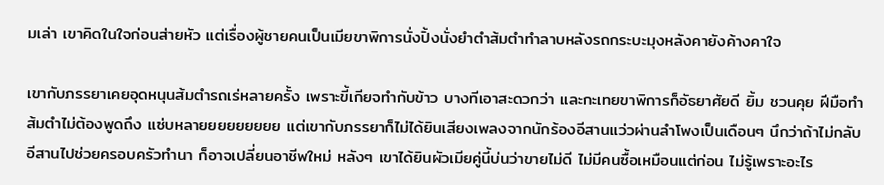มเล่า เขาคิดในใจก่อนส่ายหัว แต่เรื่องผู้ชายคนเป็นเมียขาพิการนั่งปิ้งนั่งยำตำส้มตำทำลาบหลังรถกระบะมุงหลังคายังค้างคาใจ

เขากับภรรยาเคยอุดหนุนส้มตำรถเร่หลายครั้ง เพราะขี้เกียจทำกับข้าว บางทีเอาสะดวกว่า และกะเทยขาพิการก็อัธยาศัยดี ยิ้ม ชวนคุย ฝีมือทำส้มตำไม่ต้องพูดถึง แซ่บหลายยยยยยยยย แต่เขากับภรรยาก็ไม่ได้ยินเสียงเพลงจากนักร้องอีสานแว่วผ่านลำโพงเป็นเดือนๆ นึกว่าถ้าไม่กลับอีสานไปช่วยครอบครัวทำนา ก็อาจเปลี่ยนอาชีพใหม่ หลังๆ เขาได้ยินผัวเมียคู่นี้บ่นว่าขายไม่ดี ไม่มีคนซื้อเหมือนแต่ก่อน ไม่รู้เพราะอะไร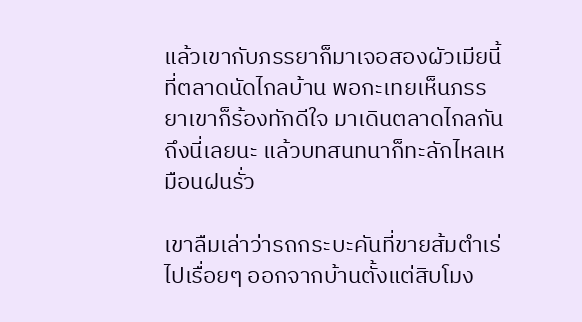แล้วเขากับภรรยาก็มาเจอสองผัวเมียนี้ที่ตลาดนัดไกลบ้าน พอกะเทยเห็นภรรยาเขาก็ร้องทักดีใจ มาเดินตลาดไกลกันถึงนี่เลยนะ แล้วบทสนทนาก็ทะลักไหลเหมือนฝนรั่ว

เขาลืมเล่าว่ารถกระบะคันที่ขายส้มตำเร่ไปเรื่อยๆ ออกจากบ้านตั้งแต่สิบโมง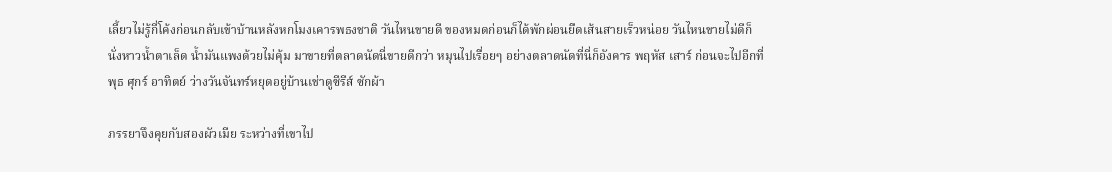เลี้ยวไม่รู้กี่โค้งก่อนกลับเข้าบ้านหลังหกโมงเคารพธงชาติ วันไหนขายดี ของหมดก่อนก็ได้พักผ่อนยืดเส้นสายเร็วหน่อย วันไหนขายไม่ดีก็นั่งหาวน้ำตาเล็ด น้ำมันแพงด้วยไม่คุ้ม มาขายที่ตลาดนัดนี่ขายดีกว่า หมุนไปเรื่อยๆ อย่างตลาดนัดที่นี่ก็อังคาร พฤหัส เสาร์ ก่อนจะไปอีกที่พุธ ศุกร์ อาทิตย์ ว่างวันจันทร์หยุดอยู่บ้านเช่าดูซีรีส์ ซักผ้า

ภรรยาจึงคุยกับสองผัวเมีย ระหว่างที่เขาไป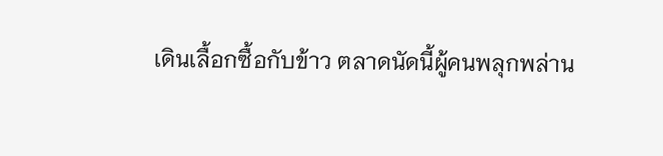เดินเลื้อกซื้อกับข้าว ตลาดนัดนี้ผู้คนพลุกพล่าน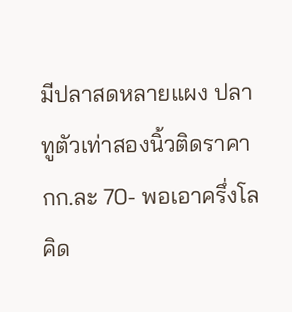มีปลาสดหลายแผง ปลาทูตัวเท่าสองนิ้วติดราคา กก.ละ 70- พอเอาครึ่งโลคิด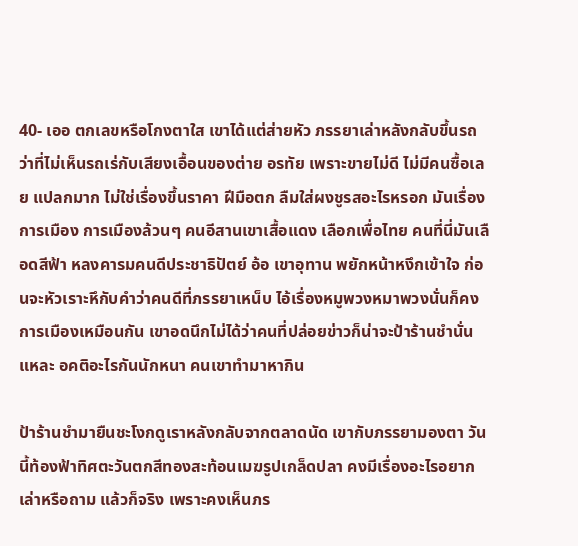40- เออ ตกเลขหรือโกงตาใส เขาได้แต่ส่ายหัว ภรรยาเล่าหลังกลับขึ้นรถว่าที่ไม่เห็นรถเร่กับเสียงเอื้อนของต่าย อรทัย เพราะขายไม่ดี ไม่มีคนซื้อเลย แปลกมาก ไม่ใช่เรื่องขึ้นราคา ฝีมือตก ลืมใส่ผงชูรสอะไรหรอก มันเรื่องการเมือง การเมืองล้วนๆ คนอีสานเขาเสื้อแดง เลือกเพื่อไทย คนที่นี่มันเลือดสีฟ้า หลงคารมคนดีประชาธิปัตย์ อ้อ เขาอุทาน พยักหน้าหงึกเข้าใจ ก่อนจะหัวเราะหึกับคำว่าคนดีที่ภรรยาเหน็บ ไอ้เรื่องหมูพวงหมาพวงนั่นก็คงการเมืองเหมือนกัน เขาอดนึกไม่ได้ว่าคนที่ปล่อยข่าวก็น่าจะป้าร้านชำนั่นแหละ อคติอะไรกันนักหนา คนเขาทำมาหากิน

ป้าร้านชำมายืนชะโงกดูเราหลังกลับจากตลาดนัด เขากับภรรยามองตา วันนี้ท้องฟ้าทิศตะวันตกสีทองสะท้อนเมฆรูปเกล็ดปลา คงมีเรื่องอะไรอยากเล่าหรือถาม แล้วก็จริง เพราะคงเห็นภร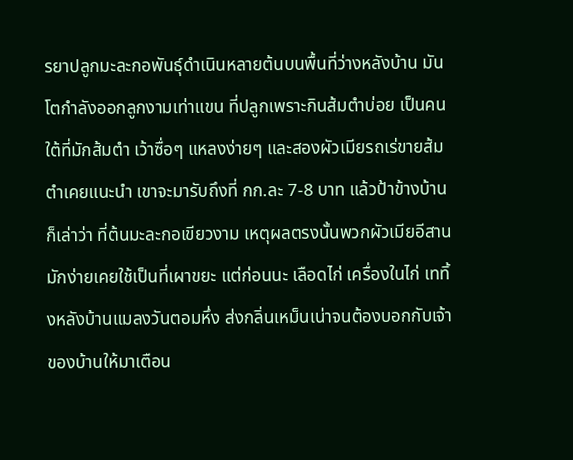รยาปลูกมะละกอพันธุ์ดำเนินหลายต้นบนพื้นที่ว่างหลังบ้าน มันโตกำลังออกลูกงามเท่าแขน ที่ปลูกเพราะกินส้มตำบ่อย เป็นคนใต้ที่มักส้มตำ เว้าซื่อๆ แหลงง่ายๆ และสองผัวเมียรถเร่ขายส้มตำเคยแนะนำ เขาจะมารับถึงที่ กก.ละ 7-8 บาท แล้วป้าข้างบ้านก็เล่าว่า ที่ต้นมะละกอเขียวงาม เหตุผลตรงนั้นพวกผัวเมียอีสานมักง่ายเคยใช้เป็นที่เผาขยะ แต่ก่อนนะ เลือดไก่ เครื่องในไก่ เททิ้งหลังบ้านแมลงวันตอมหึ่ง ส่งกลิ่นเหม็นเน่าจนต้องบอกกับเจ้าของบ้านให้มาเตือน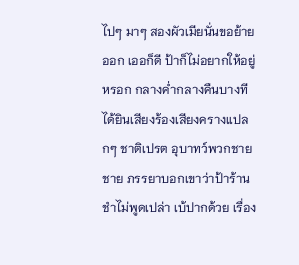ไปๆ มาๆ สองผัวเมียนั่นขอย้ายออก เออก็ดี ป้าก็ไม่อยากให้อยู่หรอก กลางค่ำกลางคืนบางทีได้ยินเสียงร้องเสียงครางแปลกๆ ชาติเปรต อุบาทว์พวกชายชาย ภรรยาบอกเขาว่าป้าร้านชำไม่พูดเปล่า เบ้ปากด้วย เรื่อง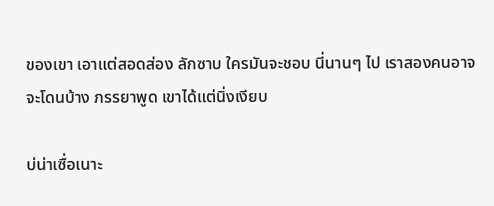ของเขา เอาแต่สอดส่อง ลักซาบ ใครมันจะชอบ นี่นานๆ ไป เราสองคนอาจจะโดนบ้าง ภรรยาพูด เขาได้แต่นิ่งเงียบ

บ่น่าเซื่อเนาะ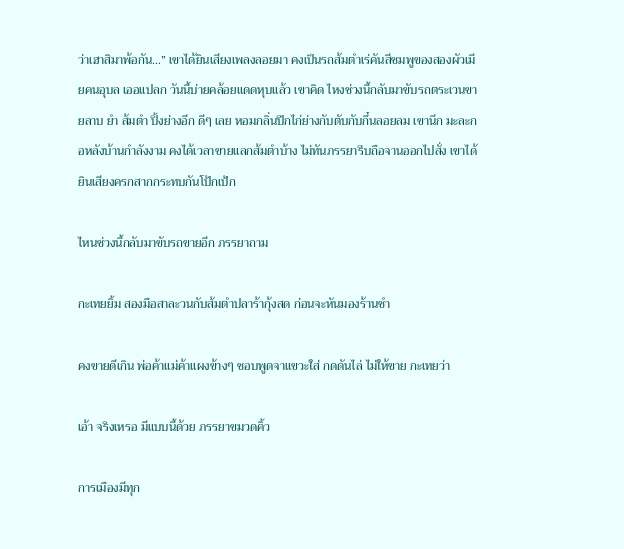ว่าเฮาสิมาพ้อกัน…” เขาได้ยินเสียงเพลงลอยมา คงเป็นรถส้มตำเร่คันสีชมพูของสองผัวเมียคนอุบล เออแปลก วันนี้บ่ายคล้อยแดดหุบแล้ว เขาคิด ไหงช่วงนี้กลับมาขับรถตระเวนขายลาบ ยำ ส้มตำ ปิ้งย่างอีก ดีๆ เลย หอมกลิ่นปีกไก่ย่างกับตับกับกึ๋นลอยลม เขานึก มะละกอหลังบ้านกำลังงาม คงได้เวลาขายแลกส้มตำบ้าง ไม่ทันภรรยารีบถือจานออกไปสั่ง เขาได้ยินเสียงครกสากกระทบกันโป้กเป้ก

ไหนช่วงนี้กลับมาขับรถขายอีก ภรรยาถาม

กะเทยยิ้ม สองมือสาละวนกับส้มตำปลาร้ากุ้งสด ก่อนจะหันมองร้านชำ

คงขายดีเกิน พ่อค้าแม่ค้าแผงข้างๆ ชอบพูดจาแขวะใส่ กดดันไล่ ไม่ให้ขาย กะเทยว่า

เอ้า จริงเหรอ มีแบบนี้ด้วย ภรรยาขมวดคิ้ว

การเมืองมีทุก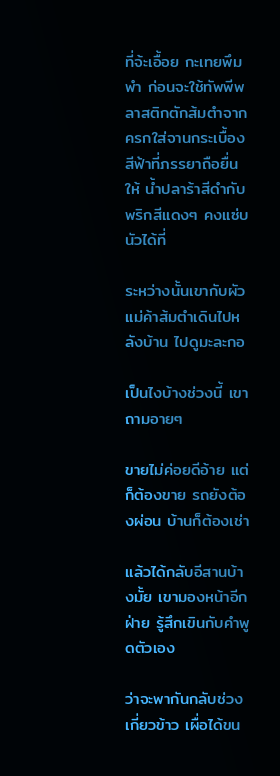ที่จ้ะเอื้อย กะเทยพึมพำ ก่อนจะใช้ทัพพีพลาสติกตักส้มตำจากครกใส่จานกระเบื้องสีฟ้าที่ภรรยาถือยื่นให้ น้ำปลาร้าสีดำกับพริกสีแดงๆ คงแซ่บนัวได้ที่

ระหว่างนั้นเขากับผัวแม่ค้าส้มตำเดินไปหลังบ้าน ไปดูมะละกอ

เป็นไงบ้างช่วงนี้ เขาถามอายๆ

ขายไม่ค่อยดีอ้าย แต่ก็ต้องขาย รถยังต้องผ่อน บ้านก็ต้องเช่า

แล้วได้กลับอีสานบ้างมั้ย เขามองหน้าอีกฝ่าย รู้สึกเขินกับคำพูดตัวเอง

ว่าจะพากันกลับช่วงเกี่ยวข้าว เผื่อได้ขน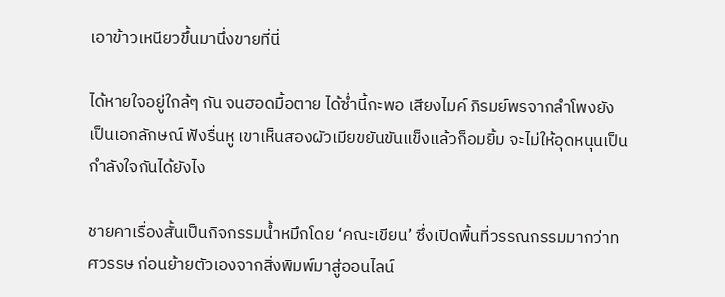เอาข้าวเหนียวขึ้นมานึ่งขายที่นี่

ได้หายใจอยู่ใกล้ๆ กัน จนฮอดมื้อตาย ได้ซ่ำนี้กะพอ เสียงไมค์ ภิรมย์พรจากลำโพงยังเป็นเอกลักษณ์ ฟังรื่นหู เขาเห็นสองผัวเมียขยันขันแข็งแล้วก็อมยิ้ม จะไม่ให้อุดหนุนเป็นกำลังใจกันได้ยังไง

ชายคาเรื่องสั้นเป็นกิจกรรมน้ำหมึกโดย ‘คณะเขียน’ ซึ่งเปิดพื้นที่วรรณกรรมมากว่าทศวรรษ ก่อนย้ายตัวเองจากสิ่งพิมพ์มาสู่ออนไลน์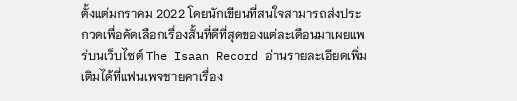ตั้งแต่มกราคม 2022 โดยนักเขียนที่สนใจสามารถส่งประกวดเพื่อคัดเลือกเรื่องสั้นที่ดีที่สุดของแต่ละเดือนมาเผยแพร่บนเว็บไซต์ The Isaan Record อ่านรายละเอียดเพิ่มเติมได้ที่แฟนเพจชายคาเรื่อง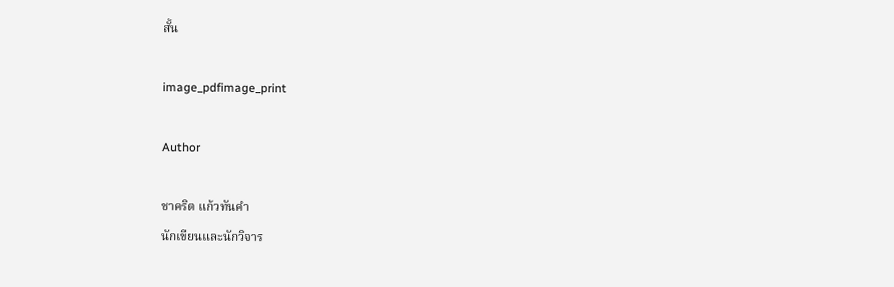สั้น

image_pdfimage_print

Author

ชาคริต แก้วทันคำ
นักเขียนและนักวิจาร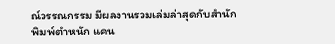ณ์วรรณกรรม มีผลงานรวมเล่มล่าสุดกับสำนักพิมพ์ตำหนัก แคน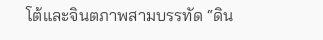โต้และจินตภาพสามบรรทัด “ดิน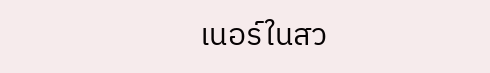เนอร์ในสว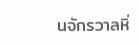นจักรวาลหิ่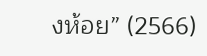งห้อย” (2566)